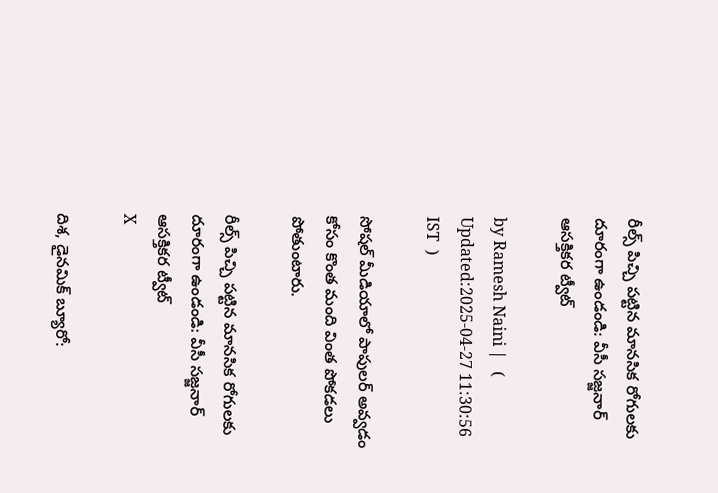రీల్స్ పిచ్చి పట్టిన మానసిక రోగులకు దూరంగా ఉండండి: వీసీ సజ్జనార్ ఆసక్తికర ట్వీట్

by Ramesh Naini |   (  Updated:2025-04-27 11:30:56  IST  )

సోషల్ మీడియాలో పాపులర్ అవ్వడం కోసం కొంత మంది వింత పోకడలు పోతుంటారు.

రీల్స్ పిచ్చి పట్టిన మానసిక రోగులకు దూరంగా ఉండండి: వీసీ సజ్జనార్ ఆసక్తికర ట్వీట్
X

దిశ, డైనమిక్ బ్యూరో: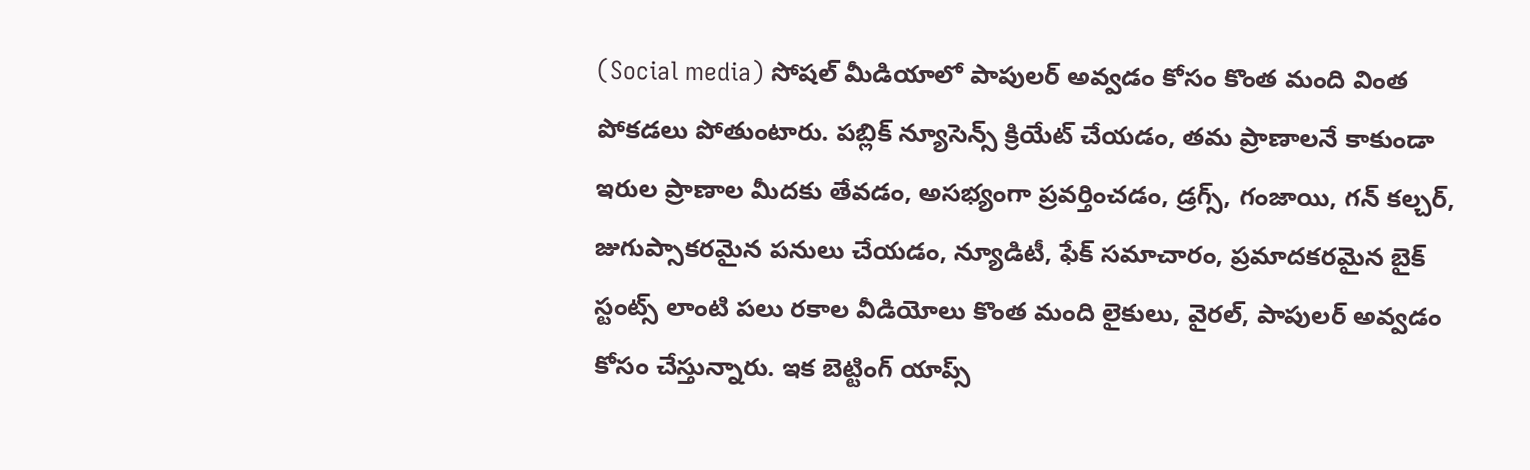(Social media) సోషల్ మీడియాలో పాపులర్ అవ్వడం కోసం కొంత మంది వింత పోకడలు పోతుంటారు. పబ్లిక్‌ న్యూసెన్స్ క్రియేట్ చేయడం, తమ ప్రాణాలనే కాకుండా ఇరుల ప్రాణాల మీదకు తేవడం, అసభ్యంగా ప్రవర్తించడం, డ్రగ్స్, గంజాయి, గన్ కల్చర్, జుగుప్సాకరమైన పనులు చేయడం, న్యూడిటీ, ఫేక్ సమాచారం, ప్రమాదకరమైన బైక్ స్టంట్స్ లాంటి పలు రకాల వీడియోలు కొంత మంది లైకులు, వైరల్, పాపులర్ అవ్వడం కోసం చేస్తున్నారు. ఇక బెట్టింగ్ యాప్స్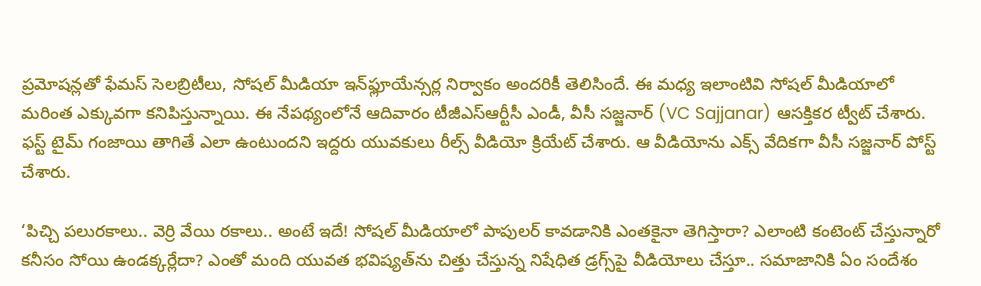ప్రమోషన్లతో ఫేమస్ సెలబ్రిటీలు, సోషల్ మీడియా ఇన్‌ఫ్లూయేన్సర్ల నిర్వాకం అందరికీ తెలిసిందే. ఈ మధ్య ఇలాంటివి సోషల్ మీడియాలో మరింత ఎక్కువగా కనిపిస్తున్నాయి. ఈ నేపథ్యంలోనే ఆదివారం టీజీఎస్‌ఆర్టీసీ ఎండీ, వీసీ సజ్జనార్ (VC Sajjanar) ఆసక్తికర ట్వీట్ చేశారు. ఫస్ట్ టైమ్ గంజాయి తాగితే ఎలా ఉంటుందని ఇద్దరు యువకులు రీల్స్ వీడియో క్రియేట్ చేశారు. ఆ వీడియోను ఎక్స్ వేదికగా వీసీ సజ్జనార్ పోస్ట్ చేశారు.

‘పిచ్చి పలురకాలు.. వెర్రి వేయి రకాలు.. అంటే ఇదే! సోషల్ మీడియాలో పాపులర్ కావడానికి ఎంతకైనా తెగిస్తారా? ఎలాంటి కంటెంట్ చేస్తున్నారో కనీసం సోయి ఉండక్కర్లేదా? ఎంతో మంది యువత భవిష్యత్‌ను చిత్తు చేస్తున్న నిషేధిత డ్రగ్స్‌పై వీడియోలు చేస్తూ.. సమాజానికి ఏం సందేశం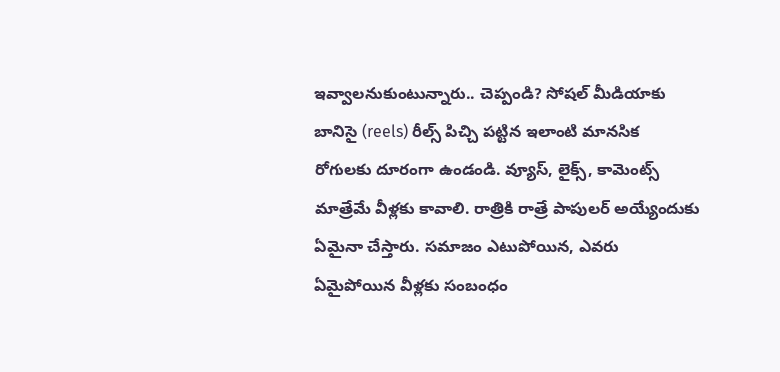ఇవ్వాలనుకుంటున్నారు.. చెప్పండి? సోషల్ మీడియాకు బానిసై (reels) రీల్స్ పిచ్చి పట్టిన ఇలాంటి మానసిక రోగులకు దూరంగా ఉండండి. వ్యూస్, లైక్స్, కామెంట్స్ మాత్రేమే వీళ్లకు కావాలి. రాత్రికి రాత్రే పాపులర్ అయ్యేందుకు ఏమైనా చేస్తారు. సమాజం ఎటుపోయిన, ఎవరు ఏమైపోయిన వీళ్లకు సంబంధం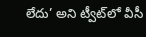లేదు’ అని ట్వీట్‌లో వీసీ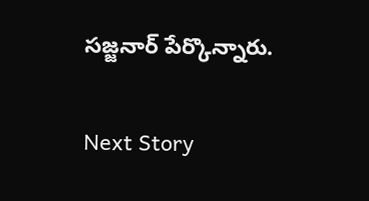సజ్జనార్ పేర్కొన్నారు.

Next Story